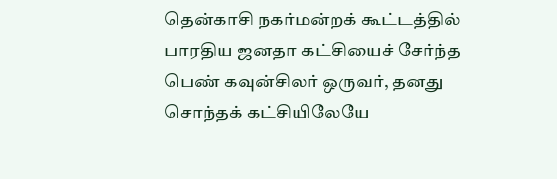தென்காசி நகர்மன்றக் கூட்டத்தில் பாரதிய ஜனதா கட்சியைச் சேர்ந்த பெண் கவுன்சிலர் ஒருவர், தனது சொந்தக் கட்சியிலேயே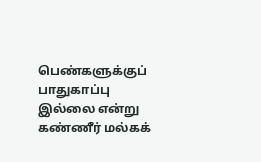பெண்களுக்குப் பாதுகாப்பு இல்லை என்று கண்ணீர் மல்கக்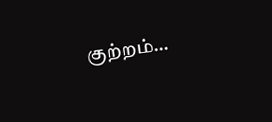குற்றம்…